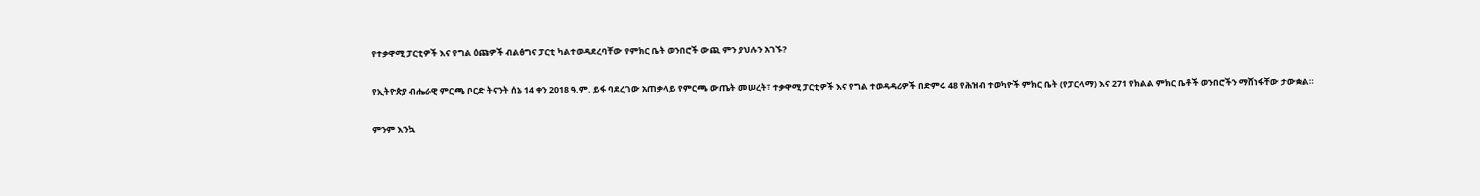የተቃዋሚ ፓርቲዎች እና የግል ዕጩዎች ብልፅግና ፓርቲ ካልተወዳደረባቸው የምክር ቤት ወንበሮች ውጪ ምን ያህሉን አገኙ?

የኢትዮጵያ ብሔራዊ ምርጫ ቦርድ ትናንት ሰኔ 14 ቀን 2018 ዓ.ም. ይፋ ባደረገው አጠቃላይ የምርጫ ውጤት መሠረት፣ ተቃዋሚ ፓርቲዎች እና የግል ተወዳዳሪዎች በድምሩ 48 የሕዝብ ተወካዮች ምክር ቤት (የፓርላማ) እና 271 የክልል ምክር ቤቶች ወንበሮችን ማሸነፋቸው ታውቋል።

ምንም እንኳ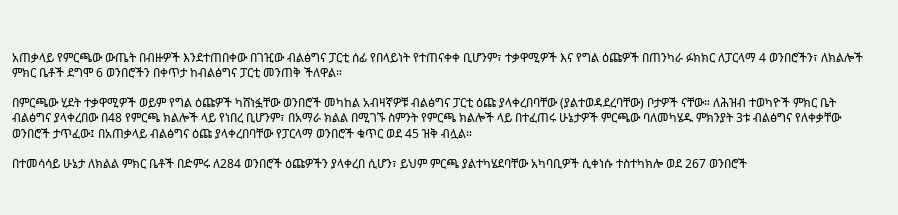አጠቃላይ የምርጫው ውጤት በብዙዎች እንደተጠበቀው በገዢው ብልፅግና ፓርቲ ሰፊ የበላይነት የተጠናቀቀ ቢሆንም፣ ተቃዋሚዎች እና የግል ዕጩዎች በጠንካራ ፉክክር ለፓርላማ 4 ወንበሮችን፣ ለክልሎች ምክር ቤቶች ደግሞ 6 ወንበሮችን በቀጥታ ከብልፅግና ፓርቲ መንጠቅ ችለዋል።

በምርጫው ሂደት ተቃዋሚዎች ወይም የግል ዕጩዎች ካሸነፏቸው ወንበሮች መካከል አብዛኛዎቹ ብልፅግና ፓርቲ ዕጩ ያላቀረበባቸው (ያልተወዳደረባቸው) ቦታዎች ናቸው። ለሕዝብ ተወካዮች ምክር ቤት ብልፅግና ያላቀረበው በ48 የምርጫ ክልሎች ላይ የነበረ ቢሆንም፣ በአማራ ክልል በሚገኙ ስምንት የምርጫ ክልሎች ላይ በተፈጠሩ ሁኔታዎች ምርጫው ባለመካሄዱ ምክንያት 3ቱ ብልፅግና የለቀቃቸው ወንበሮች ታጥፈው፤ በአጠቃላይ ብልፅግና ዕጩ ያላቀረበባቸው የፓርላማ ወንበሮች ቁጥር ወደ 45 ዝቅ ብሏል።

በተመሳሳይ ሁኔታ ለክልል ምክር ቤቶች በድምሩ ለ284 ወንበሮች ዕጩዎችን ያላቀረበ ሲሆን፣ ይህም ምርጫ ያልተካሄደባቸው አካባቢዎች ሲቀነሱ ተስተካክሎ ወደ 267 ወንበሮች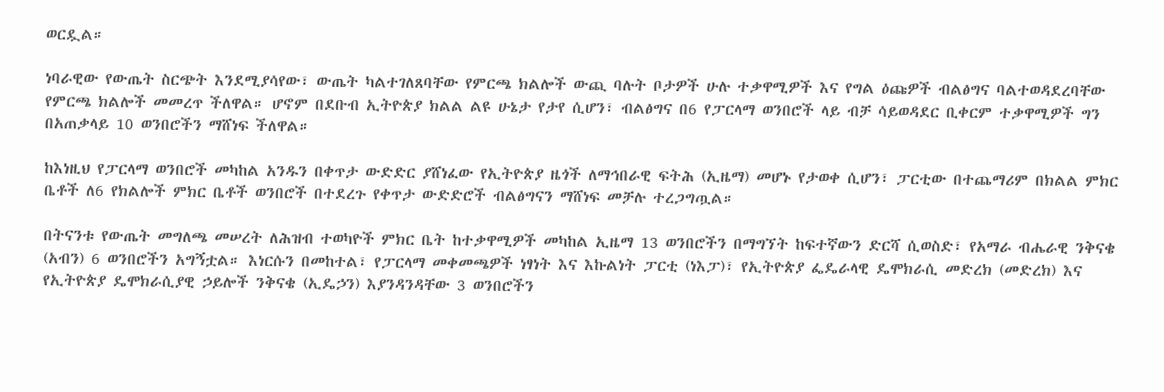ወርዷል።

ነባራዊው የውጤት ስርጭት እንደሚያሳየው፣ ውጤት ካልተገለጸባቸው የምርጫ ክልሎች ውጪ ባሉት ቦታዎች ሁሉ ተቃዋሚዎች እና የግል ዕጩዎች ብልፅግና ባልተወዳደረባቸው የምርጫ ክልሎች መመረጥ ችለዋል። ሆኖም በደቡብ ኢትዮጵያ ክልል ልዩ ሁኔታ የታየ ሲሆን፣ ብልፅግና በ6 የፓርላማ ወንበሮች ላይ ብቻ ሳይወዳደር ቢቀርም ተቃዋሚዎች ግን በአጠቃላይ 10 ወንበሮችን ማሸነፍ ችለዋል።

ከእነዚህ የፓርላማ ወንበሮች መካከል አንዱን በቀጥታ ውድድር ያሸነፈው የኢትዮጵያ ዜጎች ለማኅበራዊ ፍትሕ (ኢዜማ) መሆኑ የታወቀ ሲሆን፣ ፓርቲው በተጨማሪም በክልል ምክር ቤቶች ለ6 የክልሎች ምክር ቤቶች ወንበሮች በተደረጉ የቀጥታ ውድድሮች ብልፅግናን ማሸነፍ መቻሉ ተረጋግጧል።

በትናንቱ የውጤት መግለጫ መሠረት ለሕዝብ ተወካዮች ምክር ቤት ከተቃዋሚዎች መካከል ኢዜማ 13 ወንበሮችን በማግኘት ከፍተኛውን ድርሻ ሲወስድ፣ የአማራ ብሔራዊ ንቅናቄ (አብን) 6 ወንበሮችን አግኝቷል። እነርሱን በመከተል፣ የፓርላማ መቀመጫዎች ነፃነት እና እኩልነት ፓርቲ (ነእፓ)፣ የኢትዮጵያ ፌዴራላዊ ዴሞክራሲ መድረክ (መድረክ) እና የኢትዮጵያ ዴሞክራሲያዊ ኃይሎች ንቅናቄ (ኢዴኃን) እያንዳንዳቸው 3 ወንበሮችን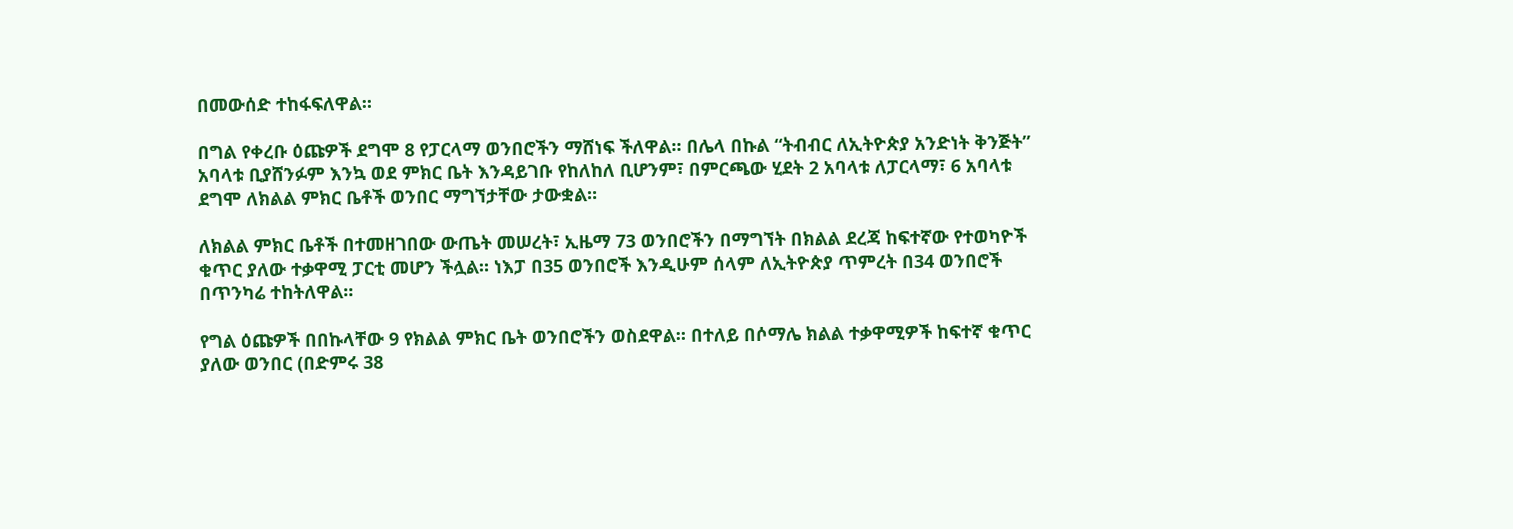በመውሰድ ተከፋፍለዋል።

በግል የቀረቡ ዕጩዎች ደግሞ 8 የፓርላማ ወንበሮችን ማሸነፍ ችለዋል። በሌላ በኩል “ትብብር ለኢትዮጵያ አንድነት ቅንጅት” አባላቱ ቢያሸንፉም እንኳ ወደ ምክር ቤት እንዳይገቡ የከለከለ ቢሆንም፣ በምርጫው ሂደት 2 አባላቱ ለፓርላማ፣ 6 አባላቱ ደግሞ ለክልል ምክር ቤቶች ወንበር ማግኘታቸው ታውቋል።

ለክልል ምክር ቤቶች በተመዘገበው ውጤት መሠረት፣ ኢዜማ 73 ወንበሮችን በማግኘት በክልል ደረጃ ከፍተኛው የተወካዮች ቁጥር ያለው ተቃዋሚ ፓርቲ መሆን ችሏል። ነእፓ በ35 ወንበሮች እንዲሁም ሰላም ለኢትዮጵያ ጥምረት በ34 ወንበሮች በጥንካሬ ተከትለዋል።

የግል ዕጩዎች በበኩላቸው 9 የክልል ምክር ቤት ወንበሮችን ወስደዋል። በተለይ በሶማሌ ክልል ተቃዋሚዎች ከፍተኛ ቁጥር ያለው ወንበር (በድምሩ 38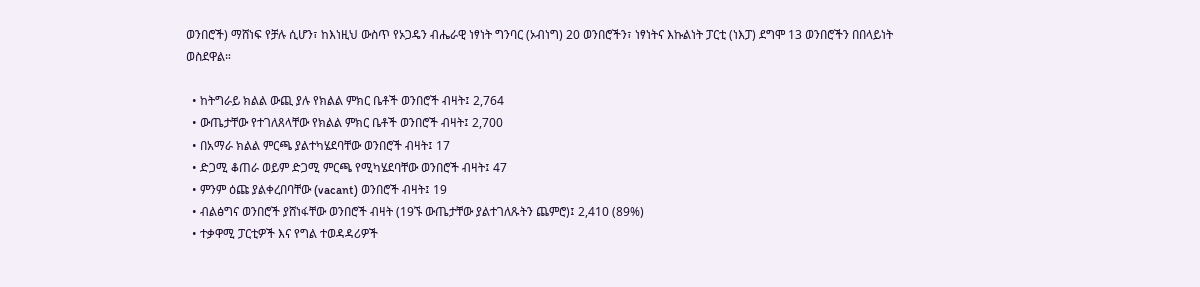ወንበሮች) ማሸነፍ የቻሉ ሲሆን፣ ከእነዚህ ውስጥ የኦጋዴን ብሔራዊ ነፃነት ግንባር (ኦብነግ) 20 ወንበሮችን፣ ነፃነትና እኩልነት ፓርቲ (ነእፓ) ደግሞ 13 ወንበሮችን በበላይነት ወስደዋል።

  • ከትግራይ ክልል ውጪ ያሉ የክልል ምክር ቤቶች ወንበሮች ብዛት፤ 2,764
  • ውጤታቸው የተገለጸላቸው የክልል ምክር ቤቶች ወንበሮች ብዛት፤ 2,700
  • በአማራ ክልል ምርጫ ያልተካሄደባቸው ወንበሮች ብዛት፤ 17
  • ድጋሚ ቆጠራ ወይም ድጋሚ ምርጫ የሚካሄደባቸው ወንበሮች ብዛት፤ 47
  • ምንም ዕጩ ያልቀረበባቸው (vacant) ወንበሮች ብዛት፤ 19
  • ብልፅግና ወንበሮች ያሸነፋቸው ወንበሮች ብዛት (19ኙ ውጤታቸው ያልተገለጹትን ጨምሮ)፤ 2,410 (89%)
  • ተቃዋሚ ፓርቲዎች እና የግል ተወዳዳሪዎች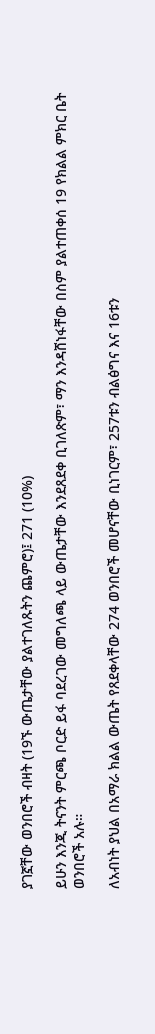ያገኟቸው ወንበሮች ብዛት (19ኙ ውጤታቸው ያልተገለጹትን ጨምሮ)፤ 271 (10%)

ይሁን እንጂ ትናንት ምርጫ ቦርድ ይፋ ባደረገው መግለጫ ላይ ውጤታቸው እንደጸደቀ ቢገለጽም፣ ማን እንዳሸነፋቸው በስም ያልተጠቀሰ 19 የክልል ምክር ቤት ወንበሮች አሉ።

ለአብነት ያህል በአማራ ክልል ውጤት የጸደቀላቸው 274 ወንበሮች መሆናቸው ቢነገርም፣ 257ቱን ብልፅግና እና 16ቱን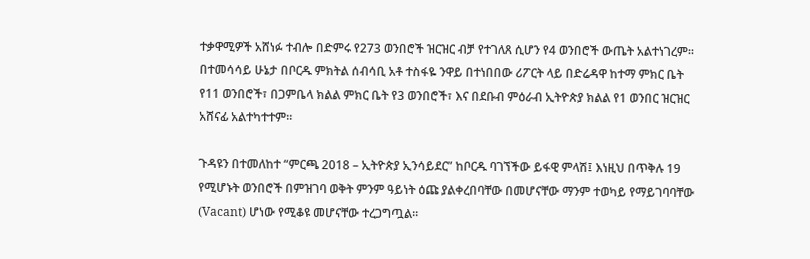ተቃዋሚዎች አሸነፉ ተብሎ በድምሩ የ273 ወንበሮች ዝርዝር ብቻ የተገለጸ ሲሆን የ4 ወንበሮች ውጤት አልተነገረም። በተመሳሳይ ሁኔታ በቦርዱ ምክትል ሰብሳቢ አቶ ተስፋዬ ንዋይ በተነበበው ሪፖርት ላይ በድሬዳዋ ከተማ ምክር ቤት የ11 ወንበሮች፣ በጋምቤላ ክልል ምክር ቤት የ3 ወንበሮች፣ እና በደቡብ ምዕራብ ኢትዮጵያ ክልል የ1 ወንበር ዝርዝር አሸናፊ አልተካተተም።

ጉዳዩን በተመለከተ “ምርጫ 2018 – ኢትዮጵያ ኢንሳይደር” ከቦርዱ ባገኘችው ይፋዊ ምላሽ፤ እነዚህ በጥቅሉ 19 የሚሆኑት ወንበሮች በምዝገባ ወቅት ምንም ዓይነት ዕጩ ያልቀረበባቸው በመሆናቸው ማንም ተወካይ የማይገባባቸው (Vacant) ሆነው የሚቆዩ መሆናቸው ተረጋግጧል።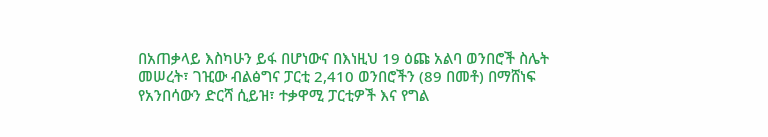በአጠቃላይ እስካሁን ይፋ በሆነውና በእነዚህ 19 ዕጩ አልባ ወንበሮች ስሌት መሠረት፣ ገዢው ብልፅግና ፓርቲ 2,410 ወንበሮችን (89 በመቶ) በማሸነፍ የአንበሳውን ድርሻ ሲይዝ፣ ተቃዋሚ ፓርቲዎች እና የግል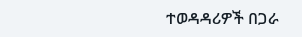ተወዳዳሪዎች በጋራ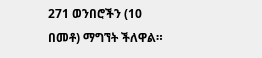271 ወንበሮችን (10 በመቶ) ማግኘት ችለዋል።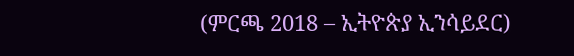(ምርጫ 2018 – ኢትዮጵያ ኢንሳይደር)